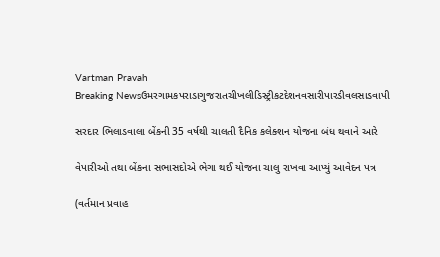Vartman Pravah
Breaking Newsઉમરગામકપરાડાગુજરાતચીખલીડિસ્ટ્રીકટદેશનવસારીપારડીવલસાડવાપી

સરદાર ભિલાડવાલા બેંકની 35 વર્ષથી ચાલતી દૈનિક કલેક્‍શન યોજના બંધ થવાને આરે

વેપારીઓ તથા બેંકના સભાસદોએ ભેગા થઈ યોજના ચાલુ રાખવા આપ્‍યું આવેદન પત્ર

(વર્તમાન પ્રવાહ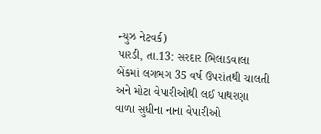ન્‍યુઝ નેટવર્ક)
પારડી, તા.13: સરદાર ભિલાડવાલા બેંકમાં લગભગ 35 વર્ષ ઉપરાંતથી ચાલતી અને મોટા વેપારીઓથી લઈ પાથરણા વાળા સુધીના નાના વેપારીઓ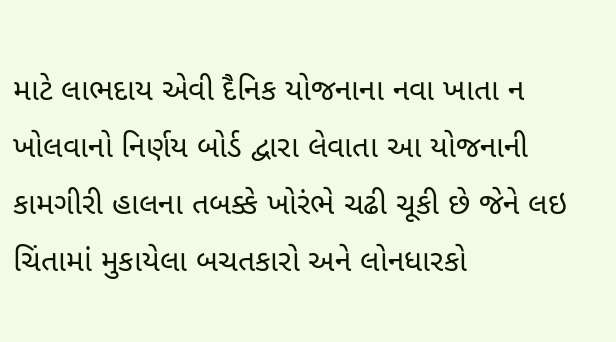માટે લાભદાય એવી દૈનિક યોજનાના નવા ખાતા ન ખોલવાનો નિર્ણય બોર્ડ દ્વારા લેવાતા આ યોજનાની કામગીરી હાલના તબક્કે ખોરંભે ચઢી ચૂકી છે જેને લઇ ચિંતામાં મુકાયેલા બચતકારો અને લોનધારકો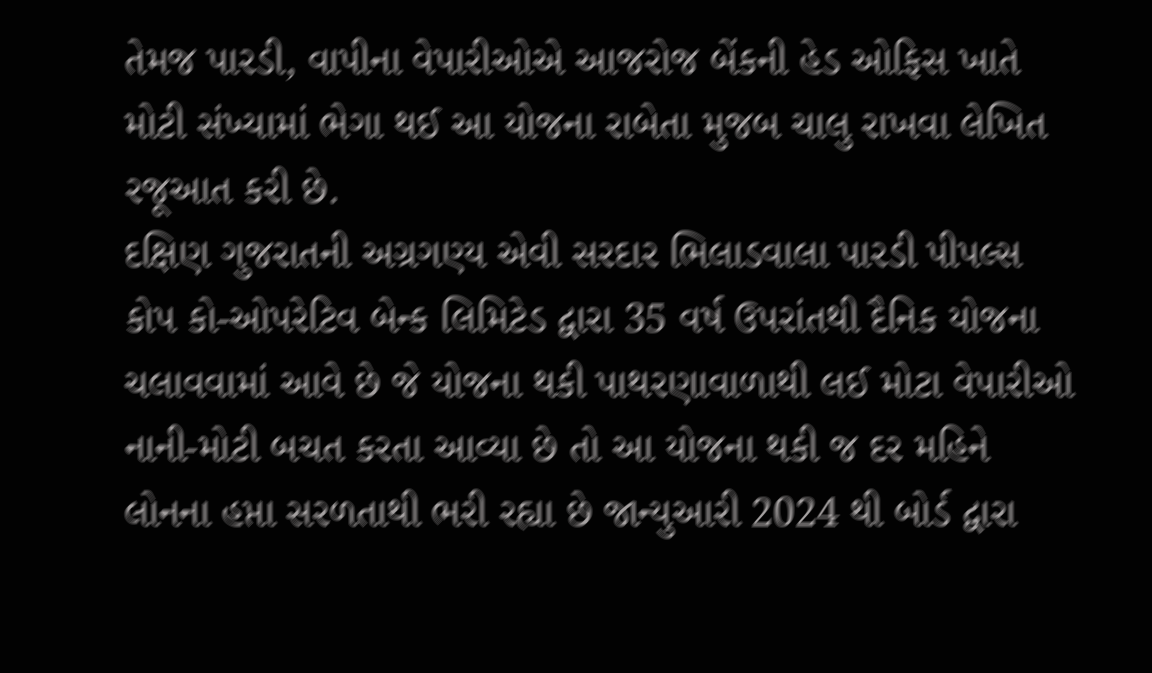તેમજ પારડી, વાપીના વેપારીઓએ આજરોજ બેંકની હેડ ઓફિસ ખાતે મોટી સંખ્‍યામાં ભેગા થઈ આ યોજના રાબેતા મુજબ ચાલુ રાખવા લેખિત રજૂઆત કરી છે.
દક્ષિણ ગુજરાતની અગ્રગણ્‍ય એવી સરદાર ભિલાડવાલા પારડી પીપલ્‍સ કોપ કો-ઓપરેટિવ બેન્‍ક લિમિટેડ દ્વારા 35 વર્ષ ઉપરાંતથી દૈનિક યોજના ચલાવવામાં આવે છે જે યોજના થકી પાથરણાવાળાથી લઈ મોટા વેપારીઓ નાની-મોટી બચત કરતા આવ્‍યા છે તો આ યોજના થકી જ દર મહિને લોનના હપ્તા સરળતાથી ભરી રહ્યા છે જાન્‍યુઆરી 2024 થી બોર્ડ દ્વારા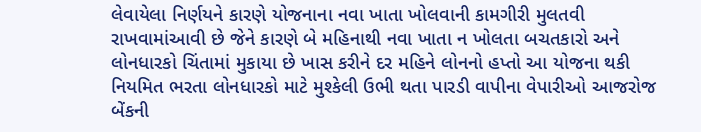લેવાયેલા નિર્ણયને કારણે યોજનાના નવા ખાતા ખોલવાની કામગીરી મુલતવી રાખવામાંઆવી છે જેને કારણે બે મહિનાથી નવા ખાતા ન ખોલતા બચતકારો અને લોનધારકો ચિંતામાં મુકાયા છે ખાસ કરીને દર મહિને લોનનો હપ્તો આ યોજના થકી નિયમિત ભરતા લોનધારકો માટે મુશ્‍કેલી ઉભી થતા પારડી વાપીના વેપારીઓ આજરોજ બેંકની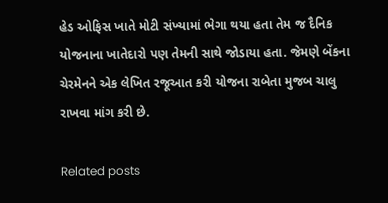હેડ ઓફિસ ખાતે મોટી સંખ્‍યામાં ભેગા થયા હતા તેમ જ દૈનિક યોજનાના ખાતેદારો પણ તેમની સાથે જોડાયા હતા. જેમણે બેંકના ચેરમેનને એક લેખિત રજૂઆત કરી યોજના રાબેતા મુજબ ચાલુ રાખવા માંગ કરી છે.

Related posts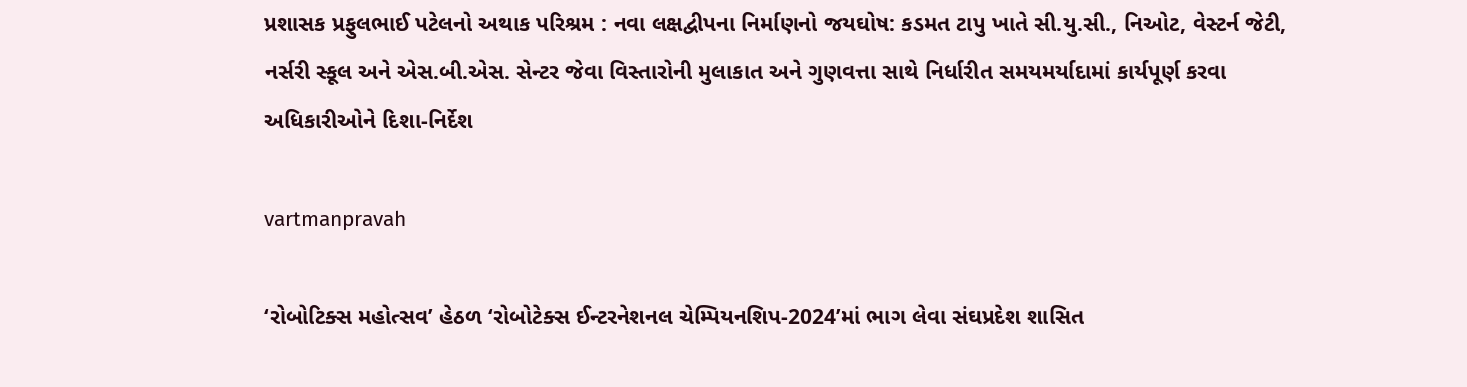પ્રશાસક પ્રફુલભાઈ પટેલનો અથાક પરિશ્રમ : નવા લક્ષદ્વીપના નિર્માણનો જયઘોષ: કડમત ટાપુ ખાતે સી.યુ.સી., નિઓટ, વેસ્‍ટર્ન જેટી, નર્સરી સ્‍કૂલ અને એસ.બી.એસ. સેન્‍ટર જેવા વિસ્‍તારોની મુલાકાત અને ગુણવત્તા સાથે નિર્ધારીત સમયમર્યાદામાં કાર્યપૂર્ણ કરવા અધિકારીઓને દિશા-નિર્દેશ

vartmanpravah

‘રોબોટિક્‍સ મહોત્‍સવ’ હેઠળ ‘રોબોટેક્‍સ ઈન્‍ટરનેશનલ ચેમ્‍પિયનશિપ-2024’માં ભાગ લેવા સંઘપ્રદેશ શાસિત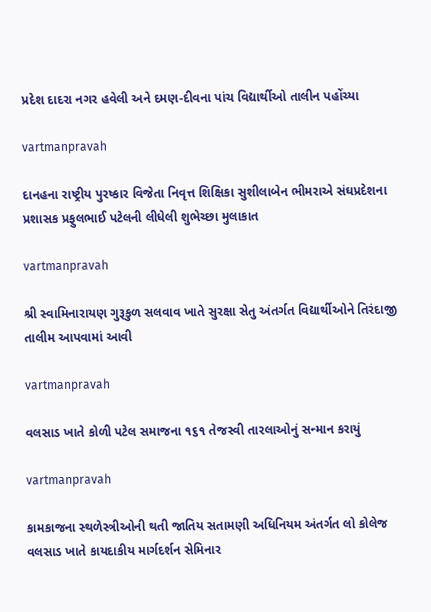પ્રદેશ દાદરા નગર હવેલી અને દમણ-દીવના પાંચ વિદ્યાર્થીઓ તાલીન પહોંચ્‍યા

vartmanpravah

દાનહના રાષ્‍ટ્રીય પુરષ્‍કાર વિજેતા નિવૃત્ત શિક્ષિકા સુશીલાબેન ભીમરાએ સંઘપ્રદેશના પ્રશાસક પ્રફુલભાઈ પટેલની લીધેલી શુભેચ્‍છા મુલાકાત

vartmanpravah

શ્રી સ્‍વામિનારાયણ ગુરૂકુળ સલવાવ ખાતે સુરક્ષા સેતુ અંતર્ગત વિદ્યાર્થીઓને તિરંદાજી તાલીમ આપવામાં આવી

vartmanpravah

વલસાડ ખાતે કોળી પટેલ સમાજના ૧૬૧ તેજસ્વી તારલાઓનું સન્માન કરાયું

vartmanpravah

કામકાજના સ્‍થળેસ્ત્રીઓની થતી જાતિય સતામણી અધિનિયમ અંતર્ગત લો કોલેજ વલસાડ ખાતે કાયદાકીય માર્ગદર્શન સેમિનાર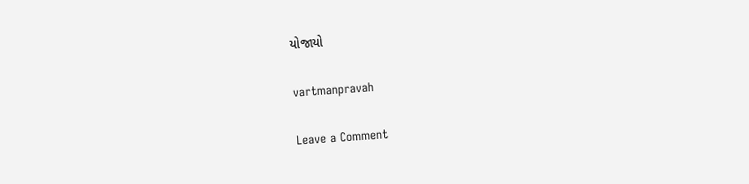યોજાયો

vartmanpravah

Leave a Comment